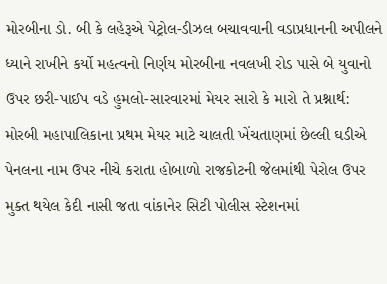મોરબીના ડો. બી કે લહેરૂએ પેટ્રોલ-ડીઝલ બચાવવાની વડાપ્રધાનની અપીલને ધ્યાને રાખીને કર્યો મહત્વનો નિર્ણય મોરબીના નવલખી રોડ પાસે બે યુવાનો ઉપર છરી-પાઈપ વડે હુમલો-સારવારમાં મેયર સારો કે મારો તે પ્રશ્નાર્થ: મોરબી મહાપાલિકાના પ્રથમ મેયર માટે ચાલતી ખેંચતાણમાં છેલ્લી ઘડીએ પેનલના નામ ઉપર નીચે કરાતા હોબાળો રાજકોટની જેલમાંથી પેરોલ ઉપર મુક્ત થયેલ કેદી નાસી જતા વાંકાનેર સિટી પોલીસ સ્ટેશનમાં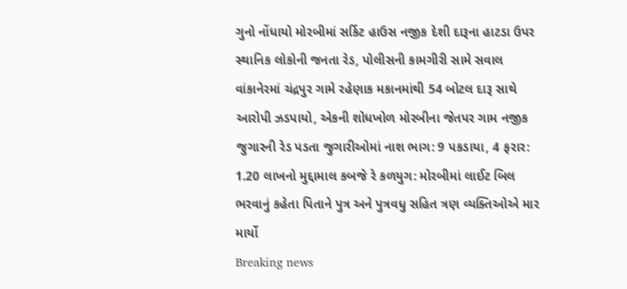ગુનો નોંધાયો મોરબીમાં સર્કિટ હાઉસ નજીક દેશી દારૂના હાટડા ઉપર સ્થાનિક લોકોની જનતા રેડ, પોલીસની કામગીરી સામે સવાલ વાંકાનેરમાં ચંદ્રપુર ગામે રહેણાક મકાનમાંથી 54 બોટલ દારૂ સાથે આરોપી ઝડપાયો, એકની શોધખોળ મોરબીના જેતપર ગામ નજીક જુગારની રેડ પડતા જુગારીઓમાં નાશ ભાગ: 9 પકડાયા, 4 ફરાર: 1.20 લાખનો મુદ્દામાલ કબજે રે કળયુગ: મોરબીમાં લાઈટ બિલ ભરવાનું કહેતા પિતાને પુત્ર અને પુત્રવધુ સહિત ત્રણ વ્યક્તિઓએ માર માર્યો
Breaking news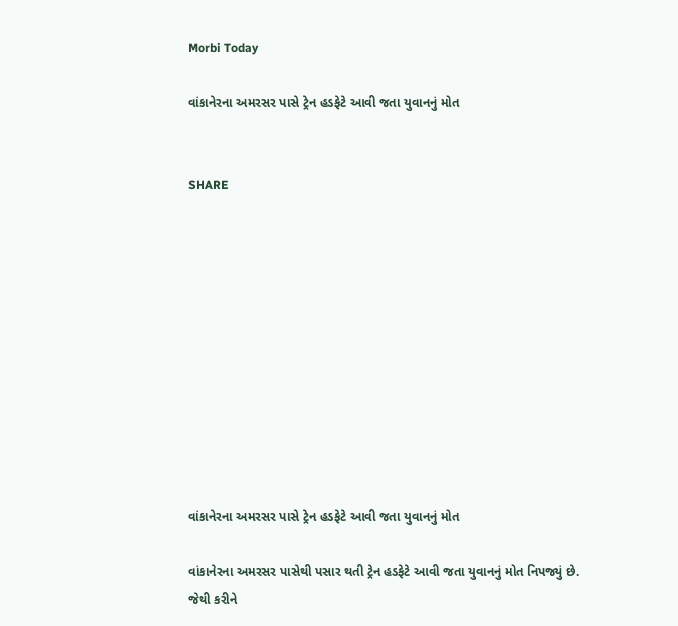Morbi Today

વાંકાનેરના અમરસર પાસે ટ્રેન હડફેટે આવી જતા યુવાનનું મોત


SHARE











વાંકાનેરના અમરસર પાસે ટ્રેન હડફેટે આવી જતા યુવાનનું મોત

વાંકાનેરના અમરસર પાસેથી પસાર થતી ટ્રેન હડફેટે આવી જતા યુવાનનું મોત નિપજ્યું છે. જેથી કરીને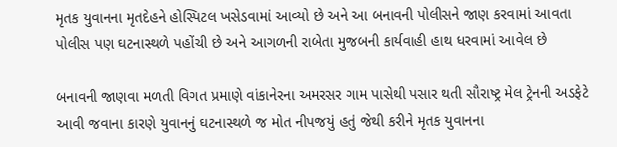મૃતક યુવાનના મૃતદેહને હોસ્પિટલ ખસેડવામાં આવ્યો છે અને આ બનાવની પોલીસને જાણ કરવામાં આવતા પોલીસ પણ ઘટનાસ્થળે પહોંચી છે અને આગળની રાબેતા મુજબની કાર્યવાહી હાથ ધરવામાં આવેલ છે

બનાવની જાણવા મળતી વિગત પ્રમાણે વાંકાનેરના અમરસર ગામ પાસેથી પસાર થતી સૌરાષ્ટ્ર મેલ ટ્રેનની અડફેટે આવી જવાના કારણે યુવાનનું ઘટનાસ્થળે જ મોત નીપજયું હતું જેથી કરીને મૃતક યુવાનના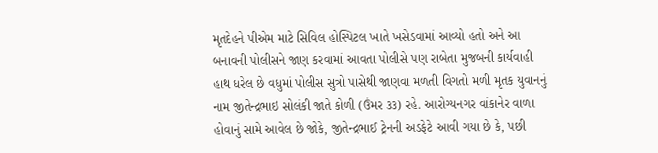મૃતદેહને પીએમ માટે સિવિલ હોસ્પિટલ ખાતે ખસેડવામાં આવ્યો હતો અને આ બનાવની પોલીસને જાણ કરવામાં આવતા પોલીસે પણ રાબેતા મુજબની કાર્યવાહી હાથ ધરેલ છે વધુમાં પોલીસ સુત્રો પાસેથી જાણવા મળતી વિગતો મળી મૃતક યુવાનનું નામ જીતેન્દ્રભાઇ સોલંકી જાતે કોળી (ઉંમર ૩૩) રહે. આરોગ્યનગર વાંકાનેર વાળા હોવાનું સામે આવેલ છે જોકે, જીતેન્દ્રભાઈ ટ્રેનની અડફેટે આવી ગયા છે કે, પછી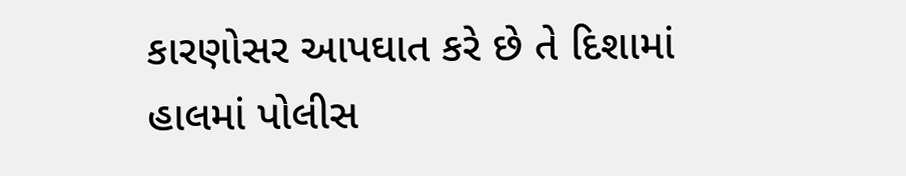કારણોસર આપઘાત કરે છે તે દિશામાં હાલમાં પોલીસ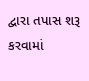દ્વારા તપાસ શરૂ કરવામાં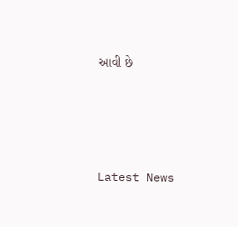આવી છે






Latest News